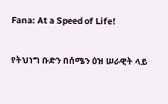Fana: At a Speed of Life!

የትህነግ ቡድን በሰሜን ዕዝ ሠራዊት ላይ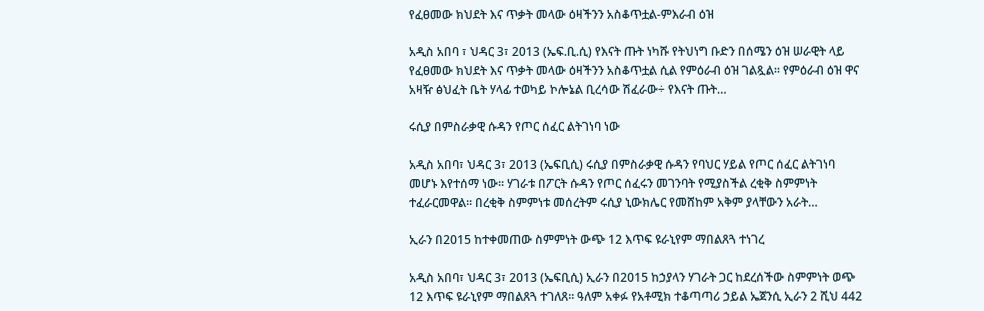የፈፀመው ክህደት እና ጥቃት መላው ዕዛችንን አስቆጥቷል-ምእራብ ዕዝ

አዲስ አበባ ፣ ህዳር 3፣ 2013 (ኤፍ.ቢ.ሲ) የእናት ጡት ነካሹ የትህነግ ቡድን በሰሜን ዕዝ ሠራዊት ላይ የፈፀመው ክህደት እና ጥቃት መላው ዕዛችንን አስቆጥቷል ሲል የምዕራብ ዕዝ ገልጿል። የምዕራብ ዕዝ ዋና አዛዥ ፅህፈት ቤት ሃላፊ ተወካይ ኮሎኔል ቢረሳው ሽፈራው÷ የእናት ጡት…

ሩሲያ በምስራቃዊ ሱዳን የጦር ሰፈር ልትገነባ ነው

አዲስ አበባ፣ ህዳር 3፣ 2013 (ኤፍቢሲ) ሩሲያ በምስራቃዊ ሱዳን የባህር ሃይል የጦር ሰፈር ልትገነባ መሆኑ እየተሰማ ነው፡፡ ሃገራቱ በፖርት ሱዳን የጦር ሰፈሩን መገንባት የሚያስችል ረቂቅ ስምምነት ተፈራርመዋል፡፡ በረቂቅ ስምምነቱ መሰረትም ሩሲያ ኒውክሌር የመሸከም አቅም ያላቸውን አራት…

ኢራን በ2015 ከተቀመጠው ስምምነት ውጭ 12 እጥፍ ዩራኒየም ማበልጸጓ ተነገረ

አዲስ አበባ፣ ህዳር 3፣ 2013 (ኤፍቢሲ) ኢራን በ2015 ከኃያላን ሃገራት ጋር ከደረሰችው ስምምነት ወጭ 12 እጥፍ ዩራኒየም ማበልጸጓ ተገለጸ፡፡ ዓለም አቀፉ የአቶሚክ ተቆጣጣሪ ኃይል ኤጀንሲ ኢራን 2 ሺህ 442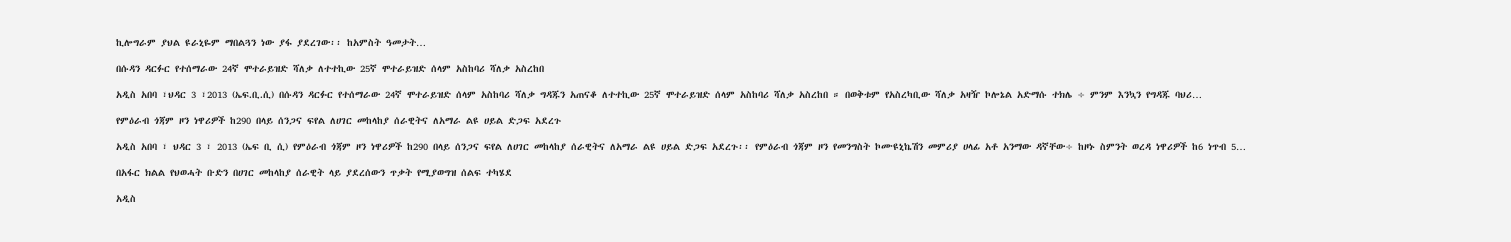ኪሎግራም ያህል ዩራኒዬም ማበልጓን ነው ያፋ ያደረገው፡፡ ከአምስት ዓመታት…

በሱዳን ዳርፉር የተሰማራው 24ኛ ሞተራይዝድ ሻለቃ ለተተኪው 25ኛ ሞተራይዝድ ሰላም አስከባሪ ሻለቃ አስረከበ

አዲስ አበባ ፣ህዳር 3 ፣2013 (ኤፍ.ቢ.ሲ) በሱዳን ዳርፉር የተሰማራው 24ኛ ሞተራይዝድ ሰላም አስከባሪ ሻለቃ ግዳጁን አጠናቆ ለተተኪው 25ኛ ሞተራይዝድ ሰላም አስከባሪ ሻለቃ አስረከበ ። በወቅቱም የአስረካቢው ሻለቃ አዛዥ ኮሎኔል አድማሱ ተክሌ ÷ ምንም እንኳን የግዳጁ ባህሪ…

የምዕራብ ጎጃም ዞን ነዋሪዎች ከ290 በላይ ሰንጋና ፍየል ለሀገር መከላከያ ሰራዊትና ለአማራ ልዩ ሀይል ድጋፍ አደረጉ

አዲስ አበባ ፣ ህዳር 3 ፣ 2013 (ኤፍ ቢ ሲ) የምዕራብ ጎጃም ዞን ነዋሪዎች ከ290 በላይ ሰንጋና ፍየል ለሀገር መከላከያ ሰራዊትና ለአማራ ልዩ ሀይል ድጋፍ አደረጉ፡፡ የምዕራብ ጎጃም ዞን የመንግስት ኮሙዩኒኬሽን መምሪያ ሀላፊ አቶ አንማው ዳኛቸው÷ ከዞኑ ስምንት ወረዳ ነዋሪዎች ከ6 ነጥብ 5…

በአፋር ክልል የህወሓት ቡድን በሀገር መከላከያ ሰራዊት ላይ ያደረሰውን ጥቃት የሚያወግዝ ሰልፍ ተካሄደ

አዲስ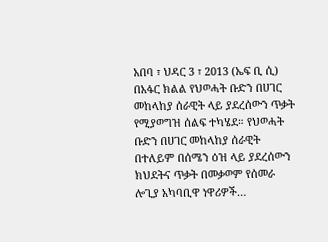አበባ ፣ ህዳር 3 ፣ 2013 (ኤፍ ቢ ሲ) በአፋር ክልል የህወሓት ቡድን በሀገር መከላከያ ሰራዊት ላይ ያደረሰውን ጥቃት የሚያወግዝ ሰልፍ ተካሄደ። የህወሓት ቡድን በሀገር መከላከያ ሰራዊት በተለይም በሰሜን ዕዝ ላይ ያደረሰውን ክህደትና ጥቃት በመቃወም የሰመራ ሎጊያ አካባቢዋ ነዋሪዎች…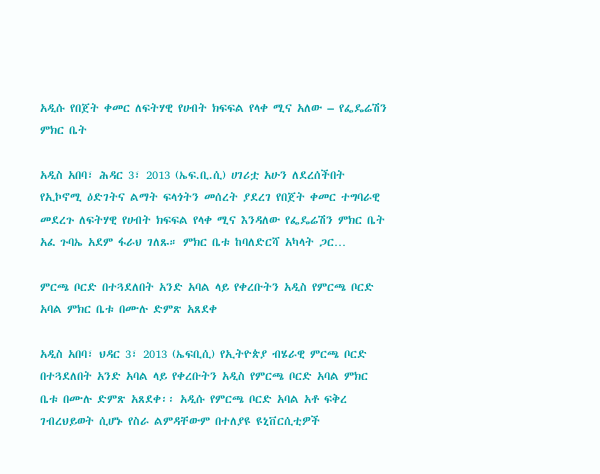አዲሱ የበጀት ቀመር ለፍትሃዊ የሀብት ክፍፍል የላቀ ሚና አለው – የፌዴሬሽን ምክር ቤት

አዲስ አበባ፣ ሕዳር 3፣ 2013 (ኤፍ.ቢ.ሲ) ሀገሪቷ አሁን ለደረሰችበት የኢኮኖሚ ዕድገትና ልማት ፍላጎትን መሰረት ያደረገ የበጀት ቀመር ተግባራዊ መደረጉ ለፍትሃዊ የሀብት ክፍፍል የላቀ ሚና እንዳለው የፌዴሬሽን ምክር ቤት አፈ ጉባኤ አደም ፋራህ ገለጹ። ምክር ቤቱ ከባለድርሻ አካላት ጋር…

ምርጫ ቦርድ በተጓደለበት አንድ አባል ላይ የቀረቡትን አዲስ የምርጫ ቦርድ አባል ምክር ቤቱ በሙሉ ድምጽ አጸደቀ

አዲስ አበባ፣ ህዳር 3፣ 2013 (ኤፍቢሲ) የኢትዮጵያ ብሄራዊ ምርጫ ቦርድ በተጓደለበት አንድ አባል ላይ የቀረቡትን አዲስ የምርጫ ቦርድ አባል ምክር ቤቱ በሙሉ ድምጽ አጸደቀ፡፡ አዲሱ የምርጫ ቦርድ አባል አቶ ፍቅረ ገብረህይወት ሲሆኑ የስራ ልምዳቸውም በተለያዩ ዩኒቨርሲቲዎች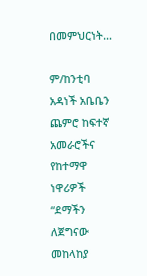በመምህርነት…

ም/ከንቲባ አዳነች አቤቤን ጨምሮ ከፍተኛ አመራሮችና የከተማዋ ነዋሪዎች “ደማችን ለጀግናው መከላከያ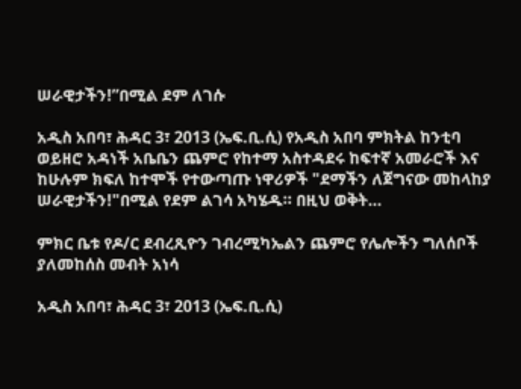ሠራዊታችን!”በሚል ደም ለገሱ

አዲስ አበባ፣ ሕዳር 3፣ 2013 (ኤፍ.ቢ.ሲ) የአዲስ አበባ ምክትል ከንቲባ ወይዘሮ አዳነች አቤቤን ጨምሮ የከተማ አስተዳደሩ ከፍተኛ አመራሮች እና ከሁሉም ክፍለ ከተሞች የተውጣጡ ነዋሪዎች "ደማችን ለጀግናው መከላከያ ሠራዊታችን!"በሚል የደም ልገሳ አካሄዱ። በዚህ ወቅት…

ምክር ቤቱ የዶ/ር ደብረጺዮን ገብረሚካኤልን ጨምሮ የሌሎችን ግለሰቦች ያለመከሰስ መብት አነሳ

አዲስ አበባ፣ ሕዳር 3፣ 2013 (ኤፍ.ቢ.ሲ)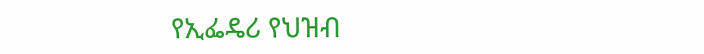የኢፌዴሪ የህዝብ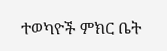ተወካዮች ምክር ቤት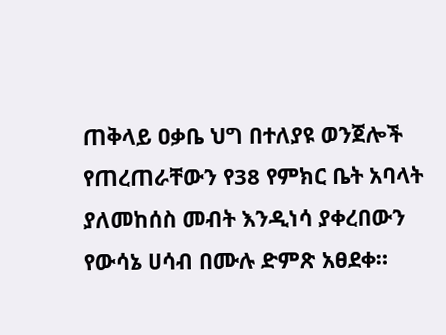ጠቅላይ ዐቃቤ ህግ በተለያዩ ወንጀሎች የጠረጠራቸውን የ38 የምክር ቤት አባላት ያለመከሰስ መብት እንዲነሳ ያቀረበውን የውሳኔ ሀሳብ በሙሉ ድምጽ አፀደቀ።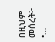በዚህም መሰረት፦ •…